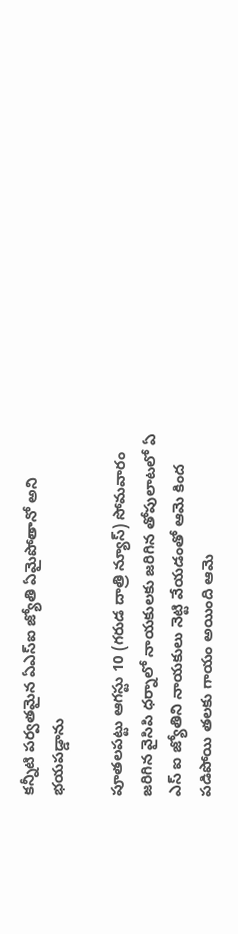కన్నీటి పర్వతమైన ఏఎస్ఐ జ్యోతి ఏమైపోతానో అని భయపడ్డాను

పూతలపట్టు ఆగస్టు 10 (గరుడ దాత్రి న్యూస్) సోమవారం జరిగిన వైసిపి ధర్నాలో నాయకులకు జరిగిన తోపులాటలో ఏ ఎస్ ఐ జ్యోతిని నాయకులు నెట్టి వేయడంతో ఆమె కింద పడిపోయి తలకు గాయం అయింది ఆమె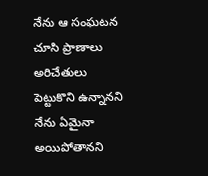నేను ఆ సంఘటన చూసి ప్రాణాలు అరిచేతులు పెట్టుకొని ఉన్నానని నేను ఏమైనా అయిపోతానని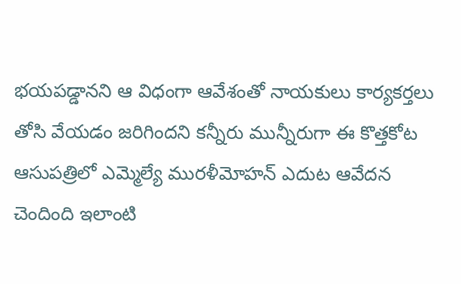భయపడ్డానని ఆ విధంగా ఆవేశంతో నాయకులు కార్యకర్తలు తోసి వేయడం జరిగిందని కన్నీరు మున్నీరుగా ఈ కొత్తకోట ఆసుపత్రిలో ఎమ్మెల్యే మురళీమోహన్ ఎదుట ఆవేదన చెందింది ఇలాంటి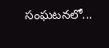సంఘటనలో...